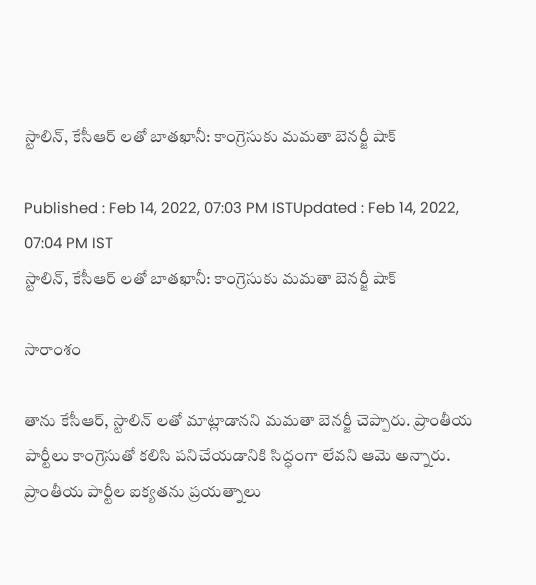స్టాలిన్, కేసీఆర్ లతో బాతఖానీ: కాంగ్రెసుకు మమతా బెనర్జీ షాక్

Published : Feb 14, 2022, 07:03 PM ISTUpdated : Feb 14, 2022, 07:04 PM IST
స్టాలిన్, కేసీఆర్ లతో బాతఖానీ: కాంగ్రెసుకు మమతా బెనర్జీ షాక్

సారాంశం

తాను కేసీఆర్, స్టాలిన్ లతో మాట్లాడానని మమతా బెనర్జీ చెప్పారు. ప్రాంతీయ పార్టీలు కాంగ్రెసుతో కలిసి పనిచేయడానికి సిద్ధంగా లేవని ఆమె అన్నారు. ప్రాంతీయ పార్టీల ఐక్యతను ప్రయత్నాలు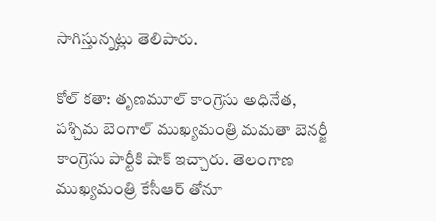సాగిస్తున్నట్లు తెలిపారు.

కోల్ కతా: తృణమూల్ కాంగ్రెసు అధినేత, పశ్చిమ బెంగాల్ ముఖ్యమంత్రి మమతా బెనర్జీ కాంగ్రెసు పార్టీకి షాక్ ఇచ్చారు. తెలంగాణ ముఖ్యమంత్రి కేసీఆర్ తోనూ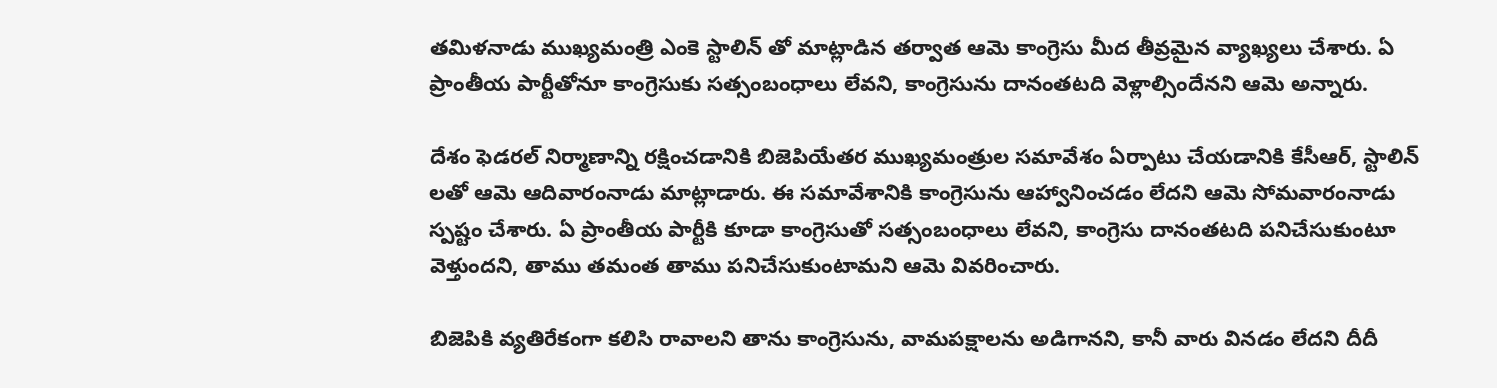తమిళనాడు ముఖ్యమంత్రి ఎంకె స్టాలిన్ తో మాట్లాడిన తర్వాత ఆమె కాంగ్రెసు మీద తీవ్రమైన వ్యాఖ్యలు చేశారు. ఏ ప్రాంతీయ పార్టీతోనూ కాంగ్రెసుకు సత్సంబంధాలు లేవని, కాంగ్రెసును దానంతటది వెళ్లాల్సిందేనని ఆమె అన్నారు.

దేశం ఫెడరల్ నిర్మాణాన్ని రక్షించడానికి బిజెపియేతర ముఖ్యమంత్రుల సమావేశం ఏర్పాటు చేయడానికి కేసీఆర్, స్టాలిన్ లతో ఆమె ఆదివారంనాడు మాట్లాడారు. ఈ సమావేశానికి కాంగ్రెసును ఆహ్వానించడం లేదని ఆమె సోమవారంనాడు స్పష్టం చేశారు. ఏ ప్రాంతీయ పార్టీకి కూడా కాంగ్రెసుతో సత్సంబంధాలు లేవని, కాంగ్రెసు దానంతటది పనిచేసుకుంటూ వెళ్తుందని, తాము తమంత తాము పనిచేసుకుంటామని ఆమె వివరించారు.

బిజెపికి వ్యతిరేకంగా కలిసి రావాలని తాను కాంగ్రెసును, వామపక్షాలను అడిగానని, కానీ వారు వినడం లేదని దీదీ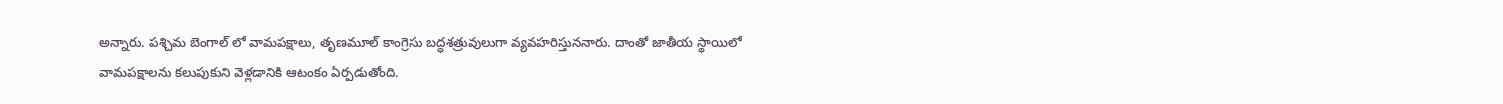అన్నారు. పశ్చిమ బెంగాల్ లో వామపక్షాలు, తృణమూల్ కాంగ్రెసు బద్ధశత్రువులుగా వ్యవహరిస్తుననారు. దాంతో జాతీయ స్థాయిలో వామపక్షాలను కలుపుకుని వెళ్లడానికి ఆటంకం ఏర్పడుతోంది.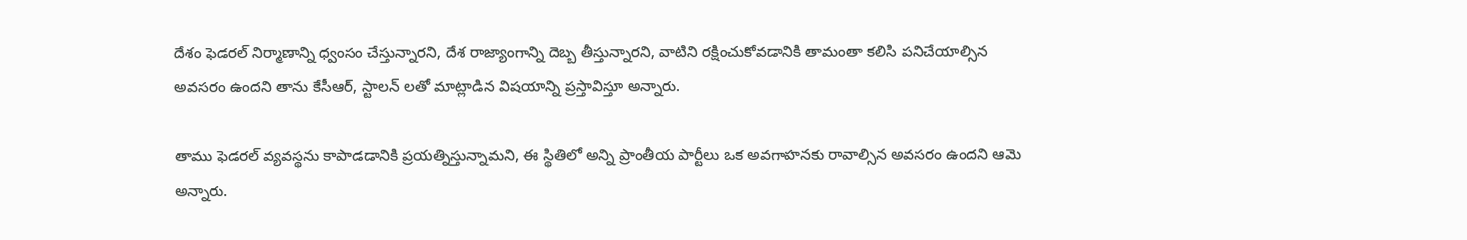దేశం ఫెడరల్ నిర్మాణాన్ని ధ్వంసం చేస్తున్నారని, దేశ రాజ్యాంగాన్ని దెబ్బ తీస్తున్నారని, వాటిని రక్షించుకోవడానికి తామంతా కలిసి పనిచేయాల్సిన అవసరం ఉందని తాను కేసీఆర్, స్టాలన్ లతో మాట్లాడిన విషయాన్ని ప్రస్తావిస్తూ అన్నారు.

తాము ఫెడరల్ వ్యవస్థను కాపాడడానికి ప్రయత్నిస్తున్నామని, ఈ స్థితిలో అన్ని ప్రాంతీయ పార్టీలు ఒక అవగాహనకు రావాల్సిన అవసరం ఉందని ఆమె అన్నారు.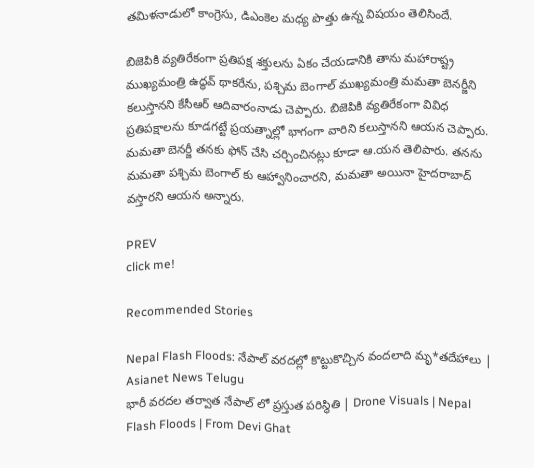తమిళనాడులో కాంగ్రెసు, డిఎంకెల మధ్య పొత్తు ఉన్న విషయం తెలిసిందే.

బిజెపికి వ్యతిరేకంగా ప్రతిపక్ష శక్తులను ఏకం చేయడానికి తాను మహారాష్ట్ర ముఖ్యమంత్రి ఉద్ధవ్ థాకరేను, పశ్చిమ బెంగాల్ ముఖ్యమంత్రి మమతా బెనర్జీని కలుస్తానని కేసీఆర్ ఆదివారంనాడు చెప్పారు. బిజెపికి వ్యతిరేకంగా వివిధ ప్రతిపక్షాలను కూడగట్టే ప్రయత్నాల్లో భాగంగా వారిని కలుస్తానని ఆయన చెప్పారు. మమతా బెనర్జీ తనకు ఫోన్ చేసి చర్చించినట్లు కూడా ఆ.యన తెలిపారు. తనను మమతా పశ్చిమ బెంగాల్ కు ఆహ్వానించారని, మమతా అయినా హైదరాబాద్ వస్తారని ఆయన అన్నారు.

PREV
click me!

Recommended Stories

Nepal Flash Floods: నేపాల్ వరదల్లో కొట్టుకొచ్చిన వందలాది మృ*తదేహాలు | Asianet News Telugu
భారీ వరదల తర్వాత నేపాల్ లో ప్రస్తుత పరిస్థితి | Drone Visuals | Nepal Flash Floods | From Devi Ghat